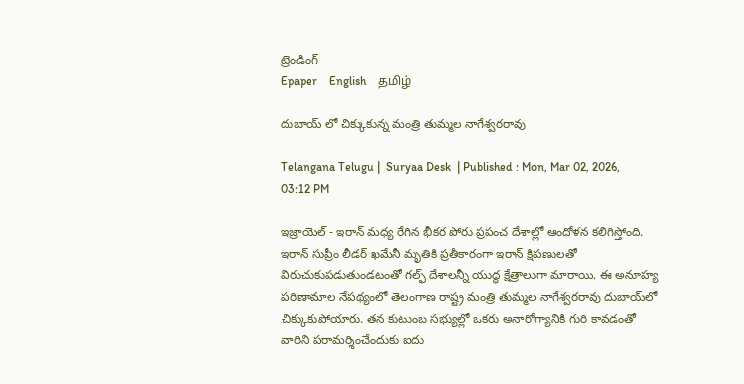ట్రెండింగ్
Epaper    English    தமிழ்

దుబాయ్ లో చిక్కుకున్న మంత్రి తుమ్మల నాగేశ్వరరావు

Telangana Telugu |  Suryaa Desk  | Published : Mon, Mar 02, 2026, 03:12 PM

ఇజ్రాయెల్ - ఇరాన్ మధ్య రేగిన భీకర పోరు ప్రపంచ దేశాల్లో ఆందోళన కలిగిస్తోంది. ఇరాన్ సుప్రీం లీడర్ ఖమేనీ మృతికి ప్రతీకారంగా ఇరాన్ క్షిపణులతో విరుచుకుపడుతుండటంతో గల్ఫ్ దేశాలన్నీ యుద్ధ క్షేత్రాలుగా మారాయి. ఈ అనూహ్య పరిణామాల నేపథ్యంలో తెలంగాణ రాష్ట్ర మంత్రి తుమ్మల నాగేశ్వరరావు దుబాయ్‌లో చిక్కుకుపోయారు. తన కుటుంబ సభ్యుల్లో ఒకరు అనారోగ్యానికి గురి కావడంతో వారిని పరామర్శించేందుకు ఐదు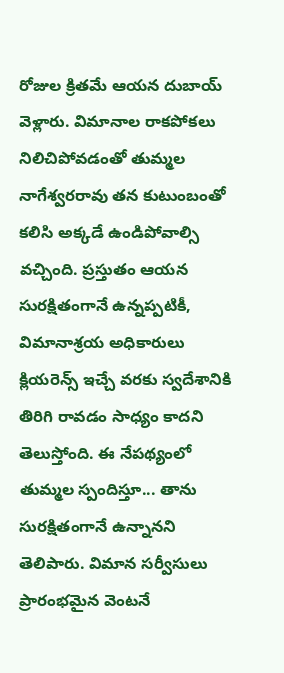రోజుల క్రితమే ఆయన దుబాయ్ వెళ్లారు. విమానాల రాకపోకలు నిలిచిపోవడంతో తుమ్మల నాగేశ్వరరావు తన కుటుంబంతో కలిసి అక్కడే ఉండిపోవాల్సి వచ్చింది. ప్రస్తుతం ఆయన సురక్షితంగానే ఉన్నప్పటికీ, విమానాశ్రయ అధికారులు క్లియరెన్స్ ఇచ్చే వరకు స్వదేశానికి తిరిగి రావడం సాధ్యం కాదని తెలుస్తోంది. ఈ నేపథ్యంలో తుమ్మల స్పందిస్తూ... తాను సురక్షితంగానే ఉన్నానని తెలిపారు. విమాన సర్వీసులు ప్రారంభమైన వెంటనే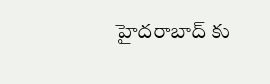హైదరాబాద్ కు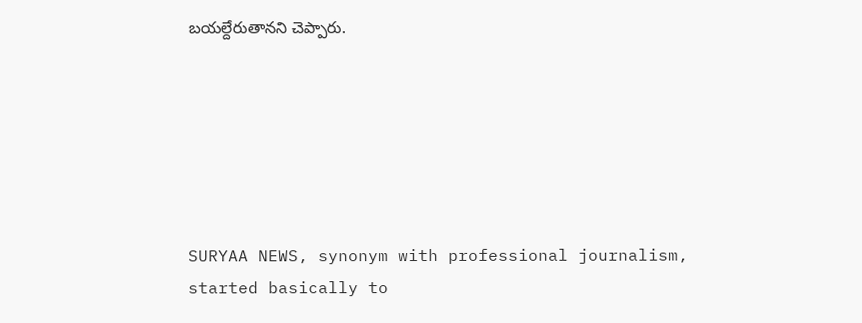బయల్దేరుతానని చెప్పారు.






SURYAA NEWS, synonym with professional journalism, started basically to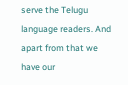serve the Telugu language readers. And apart from that we have our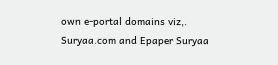own e-portal domains viz,. Suryaa.com and Epaper Suryaa